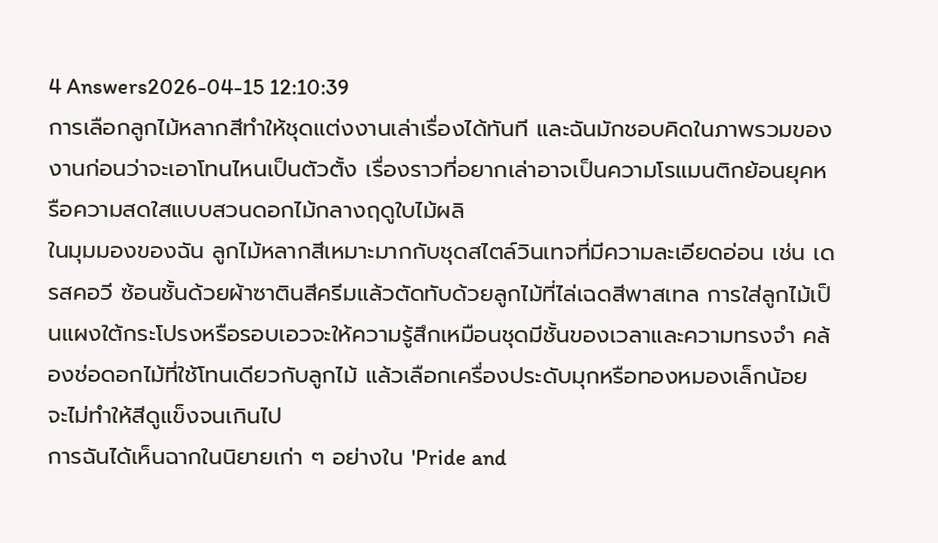4 Answers2026-04-15 12:10:39
การเลือกลูกไม้หลากสีทำให้ชุดแต่งงานเล่าเรื่องได้ทันที และฉันมักชอบคิดในภาพรวมของงานก่อนว่าจะเอาโทนไหนเป็นตัวตั้ง เรื่องราวที่อยากเล่าอาจเป็นความโรแมนติกย้อนยุคหรือความสดใสแบบสวนดอกไม้กลางฤดูใบไม้ผลิ
ในมุมมองของฉัน ลูกไม้หลากสีเหมาะมากกับชุดสไตล์วินเทจที่มีความละเอียดอ่อน เช่น เดรสคอวี ซ้อนชั้นด้วยผ้าซาตินสีครีมแล้วตัดทับด้วยลูกไม้ที่ไล่เฉดสีพาสเทล การใส่ลูกไม้เป็นแผงใต้กระโปรงหรือรอบเอวจะให้ความรู้สึกเหมือนชุดมีชั้นของเวลาและความทรงจำ คล้องช่อดอกไม้ที่ใช้โทนเดียวกับลูกไม้ แล้วเลือกเครื่องประดับมุกหรือทองหมองเล็กน้อย จะไม่ทำให้สีดูแข็งจนเกินไป
การฉันได้เห็นฉากในนิยายเก่า ๆ อย่างใน 'Pride and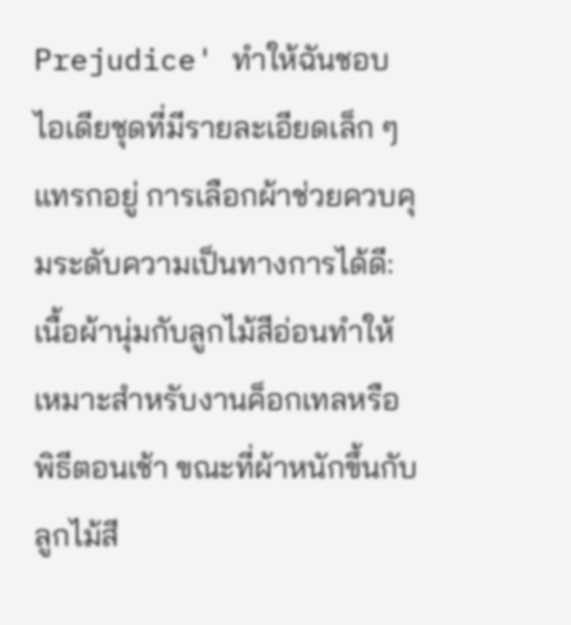Prejudice' ทำให้ฉันชอบไอเดียชุดที่มีรายละเอียดเล็ก ๆ แทรกอยู่ การเลือกผ้าช่วยควบคุมระดับความเป็นทางการได้ดี: เนื้อผ้านุ่มกับลูกไม้สีอ่อนทำให้เหมาะสำหรับงานค็อกเทลหรือพิธีตอนเช้า ขณะที่ผ้าหนักขึ้นกับลูกไม้สี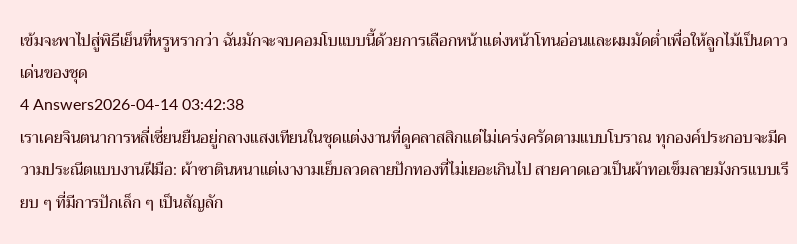เข้มจะพาไปสู่พิธีเย็นที่หรูหรากว่า ฉันมักจะจบคอมโบแบบนี้ด้วยการเลือกหน้าแต่งหน้าโทนอ่อนและผมมัดต่ำเพื่อให้ลูกไม้เป็นดาวเด่นของชุด
4 Answers2026-04-14 03:42:38
เราเคยจินตนาการหลี่เซี่ยนยืนอยู่กลางแสงเทียนในชุดแต่งงานที่ดูคลาสสิกแต่ไม่เคร่งครัดตามแบบโบราณ ทุกองค์ประกอบจะมีความประณีตแบบงานฝีมือ: ผ้าซาตินหนาแต่เงางามเย็บลวดลายปักทองที่ไม่เยอะเกินไป สายคาดเอวเป็นผ้าทอเข็มลายมังกรแบบเรียบ ๆ ที่มีการปักเล็ก ๆ เป็นสัญลัก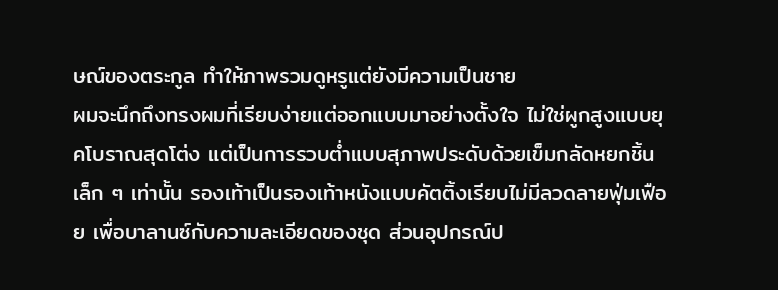ษณ์ของตระกูล ทำให้ภาพรวมดูหรูแต่ยังมีความเป็นชาย
ผมจะนึกถึงทรงผมที่เรียบง่ายแต่ออกแบบมาอย่างตั้งใจ ไม่ใช่ผูกสูงแบบยุคโบราณสุดโต่ง แต่เป็นการรวบต่ำแบบสุภาพประดับด้วยเข็มกลัดหยกชิ้นเล็ก ๆ เท่านั้น รองเท้าเป็นรองเท้าหนังแบบคัตติ้งเรียบไม่มีลวดลายฟุ่มเฟือย เพื่อบาลานซ์กับความละเอียดของชุด ส่วนอุปกรณ์ป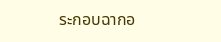ระกอบฉากอ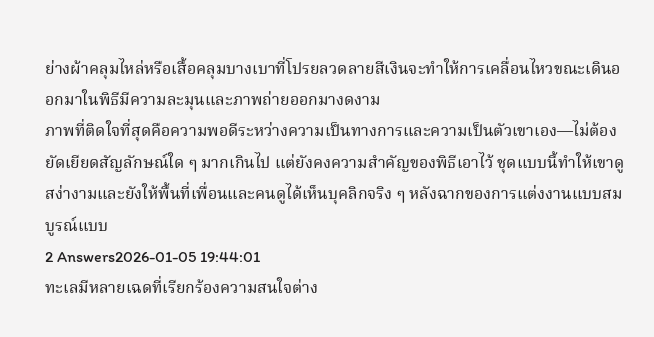ย่างผ้าคลุมไหล่หรือเสื้อคลุมบางเบาที่โปรยลวดลายสีเงินจะทำให้การเคลื่อนไหวขณะเดินออกมาในพิธีมีความละมุนและภาพถ่ายออกมางดงาม
ภาพที่ติดใจที่สุดคือความพอดีระหว่างความเป็นทางการและความเป็นตัวเขาเอง—ไม่ต้องยัดเยียดสัญลักษณ์ใด ๆ มากเกินไป แต่ยังคงความสำคัญของพิธีเอาไว้ ชุดแบบนี้ทำให้เขาดูสง่างามและยังให้พื้นที่เพื่อนและคนดูได้เห็นบุคลิกจริง ๆ หลังฉากของการแต่งงานแบบสมบูรณ์แบบ
2 Answers2026-01-05 19:44:01
ทะเลมีหลายเฉดที่เรียกร้องความสนใจต่าง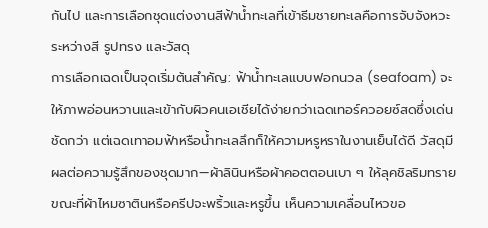กันไป และการเลือกชุดแต่งงานสีฟ้าน้ำทะเลที่เข้าธีมชายทะเลคือการจับจังหวะระหว่างสี รูปทรง และวัสดุ
การเลือกเฉดเป็นจุดเริ่มต้นสำคัญ: ฟ้าน้ำทะเลแบบฟอกนวล (seafoam) จะให้ภาพอ่อนหวานและเข้ากับผิวคนเอเชียได้ง่ายกว่าเฉดเทอร์ควอยซ์สดซึ่งเด่นชัดกว่า แต่เฉดเทาอมฟ้าหรือน้ำทะเลลึกก็ให้ความหรูหราในงานเย็นได้ดี วัสดุมีผลต่อความรู้สึกของชุดมาก—ผ้าลินินหรือผ้าคอตตอนเบา ๆ ให้ลุคชิลริมทราย ขณะที่ผ้าไหมซาตินหรือครีปจะพริ้วและหรูขึ้น เห็นความเคลื่อนไหวขอ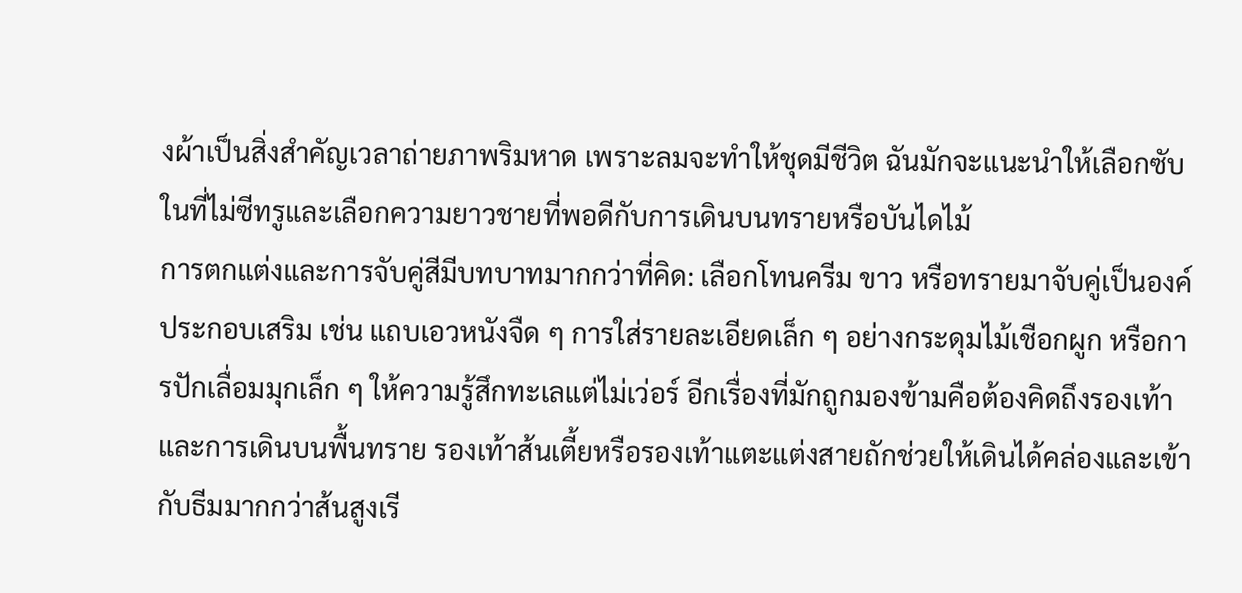งผ้าเป็นสิ่งสำคัญเวลาถ่ายภาพริมหาด เพราะลมจะทำให้ชุดมีชีวิต ฉันมักจะแนะนำให้เลือกซับในที่ไม่ซีทรูและเลือกความยาวชายที่พอดีกับการเดินบนทรายหรือบันไดไม้
การตกแต่งและการจับคู่สีมีบทบาทมากกว่าที่คิด: เลือกโทนครีม ขาว หรือทรายมาจับคู่เป็นองค์ประกอบเสริม เช่น แถบเอวหนังจืด ๆ การใส่รายละเอียดเล็ก ๆ อย่างกระดุมไม้เชือกผูก หรือการปักเลื่อมมุกเล็ก ๆ ให้ความรู้สึกทะเลแต่ไม่เว่อร์ อีกเรื่องที่มักถูกมองข้ามคือต้องคิดถึงรองเท้าและการเดินบนพื้นทราย รองเท้าส้นเตี้ยหรือรองเท้าแตะแต่งสายถักช่วยให้เดินได้คล่องและเข้ากับธีมมากกว่าส้นสูงเรี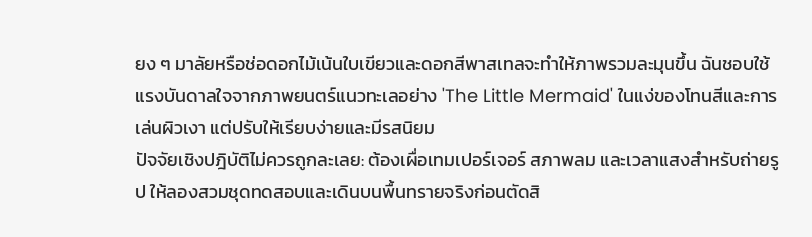ยง ๆ มาลัยหรือช่อดอกไม้เน้นใบเขียวและดอกสีพาสเทลจะทำให้ภาพรวมละมุนขึ้น ฉันชอบใช้แรงบันดาลใจจากภาพยนตร์แนวทะเลอย่าง 'The Little Mermaid' ในแง่ของโทนสีและการเล่นผิวเงา แต่ปรับให้เรียบง่ายและมีรสนิยม
ปัจจัยเชิงปฎิบัติไม่ควรถูกละเลย: ต้องเผื่อเทมเปอร์เจอร์ สภาพลม และเวลาแสงสำหรับถ่ายรูป ให้ลองสวมชุดทดสอบและเดินบนพื้นทรายจริงก่อนตัดสิ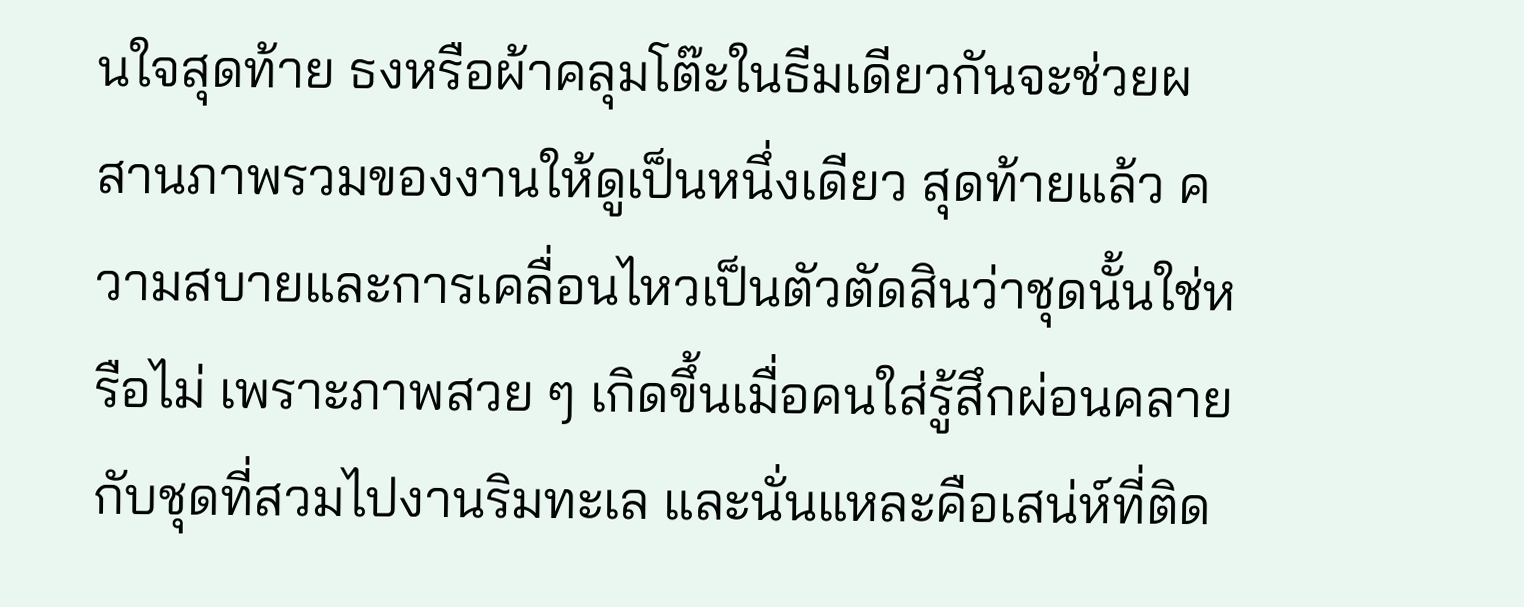นใจสุดท้าย ธงหรือผ้าคลุมโต๊ะในธีมเดียวกันจะช่วยผสานภาพรวมของงานให้ดูเป็นหนึ่งเดียว สุดท้ายแล้ว ความสบายและการเคลื่อนไหวเป็นตัวตัดสินว่าชุดนั้นใช่หรือไม่ เพราะภาพสวย ๆ เกิดขึ้นเมื่อคนใส่รู้สึกผ่อนคลายกับชุดที่สวมไปงานริมทะเล และนั่นแหละคือเสน่ห์ที่ติด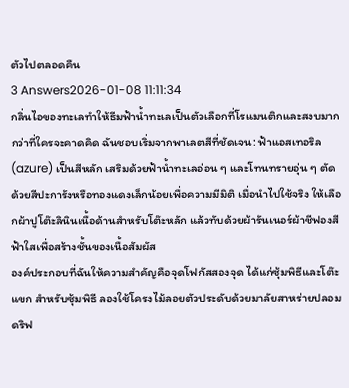ตัวไปตลอดคืน
3 Answers2026-01-08 11:11:34
กลิ่นไอของทะเลทำให้ธีมฟ้าน้ำทะเลเป็นตัวเลือกที่โรแมนติกและสงบมากกว่าที่ใครจะคาดคิด ฉันชอบเริ่มจากพาเลตสีที่ชัดเจน: ฟ้าแอสเทอริล (azure) เป็นสีหลัก เสริมด้วยฟ้าน้ำทะเลอ่อน ๆ และโทนทรายอุ่น ๆ ตัดด้วยสีปะการังหรือทองแดงเล็กน้อยเพื่อความมีมิติ เมื่อนำไปใช้จริง ให้เลือกผ้าปูโต๊ะลินินเนื้อด้านสำหรับโต๊ะหลัก แล้วทับด้วยผ้ารันเนอร์ผ้าชีฟองสีฟ้าใสเพื่อสร้างชั้นของเนื้อสัมผัส
องค์ประกอบที่ฉันให้ความสำคัญคือจุดโฟกัสสองจุด ได้แก่ซุ้มพิธีและโต๊ะแขก สำหรับซุ้มพิธี ลองใช้โครงไม้ลอยตัวประดับด้วยมาลัยสาหร่ายปลอม ดริฟ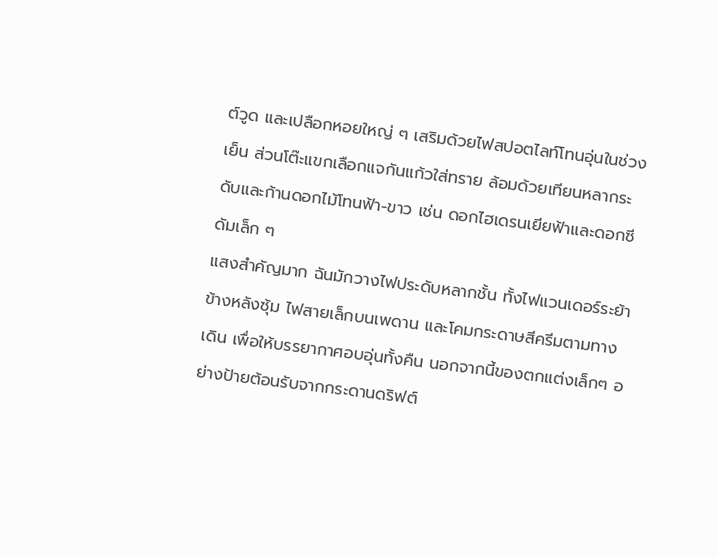ต์วูด และเปลือกหอยใหญ่ ๆ เสริมด้วยไฟสปอตไลท์โทนอุ่นในช่วงเย็น ส่วนโต๊ะแขกเลือกแจกันแก้วใส่ทราย ล้อมด้วยเทียนหลากระดับและก้านดอกไม้โทนฟ้า-ขาว เช่น ดอกไฮเดรนเยียฟ้าและดอกซีดัมเล็ก ๆ
แสงสำคัญมาก ฉันมักวางไฟประดับหลากชั้น ทั้งไฟแวนเดอร์ระย้าข้างหลังซุ้ม ไฟสายเล็กบนเพดาน และโคมกระดาษสีครีมตามทางเดิน เพื่อให้บรรยากาศอบอุ่นทั้งคืน นอกจากนี้ของตกแต่งเล็กๆ อย่างป้ายต้อนรับจากกระดานดริฟต์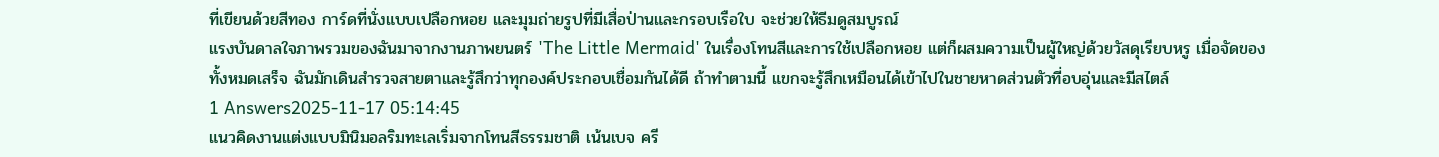ที่เขียนด้วยสีทอง การ์ดที่นั่งแบบเปลือกหอย และมุมถ่ายรูปที่มีเสื่อป่านและกรอบเรือใบ จะช่วยให้ธีมดูสมบูรณ์
แรงบันดาลใจภาพรวมของฉันมาจากงานภาพยนตร์ 'The Little Mermaid' ในเรื่องโทนสีและการใช้เปลือกหอย แต่ก็ผสมความเป็นผู้ใหญ่ด้วยวัสดุเรียบหรู เมื่อจัดของทั้งหมดเสร็จ ฉันมักเดินสำรวจสายตาและรู้สึกว่าทุกองค์ประกอบเชื่อมกันได้ดี ถ้าทำตามนี้ แขกจะรู้สึกเหมือนได้เข้าไปในชายหาดส่วนตัวที่อบอุ่นและมีสไตล์
1 Answers2025-11-17 05:14:45
แนวคิดงานแต่งแบบมินิมอลริมทะเลเริ่มจากโทนสีธรรมชาติ เน้นเบจ ครี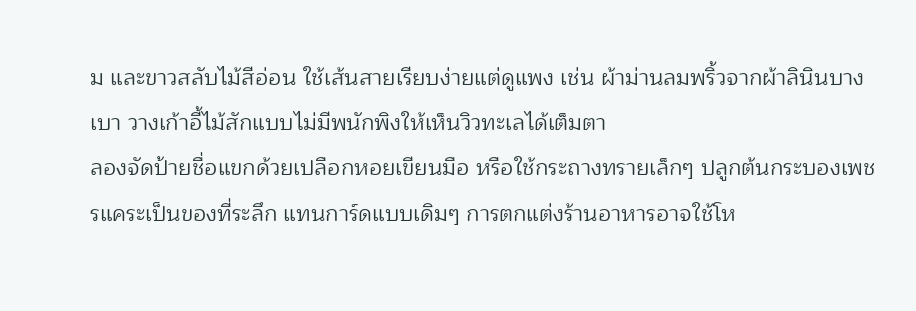ม และขาวสลับไม้สีอ่อน ใช้เส้นสายเรียบง่ายแต่ดูแพง เช่น ผ้าม่านลมพริ้วจากผ้าลินินบางเบา วางเก้าอี้ไม้สักแบบไม่มีพนักพิงให้เห็นวิวทะเลได้เต็มตา
ลองจัดป้ายชื่อแขกด้วยเปลือกหอยเขียนมือ หรือใช้กระถางทรายเล็กๆ ปลูกต้นกระบองเพชรแคระเป็นของที่ระลึก แทนการ์ดแบบเดิมๆ การตกแต่งร้านอาหารอาจใช้โห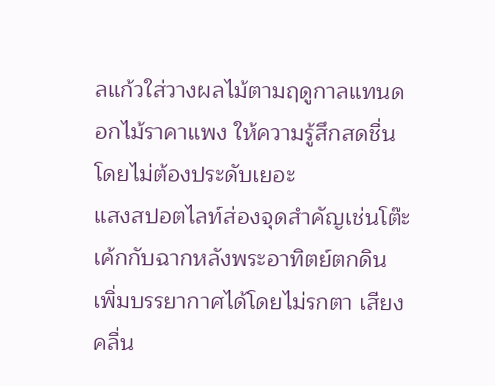ลแก้วใส่วางผลไม้ตามฤดูกาลแทนดอกไม้ราคาแพง ให้ความรู้สึกสดชื่นโดยไม่ต้องประดับเยอะ
แสงสปอตไลท์ส่องจุดสำคัญเช่นโต๊ะเค้กกับฉากหลังพระอาทิตย์ตกดิน เพิ่มบรรยากาศได้โดยไม่รกตา เสียงคลื่น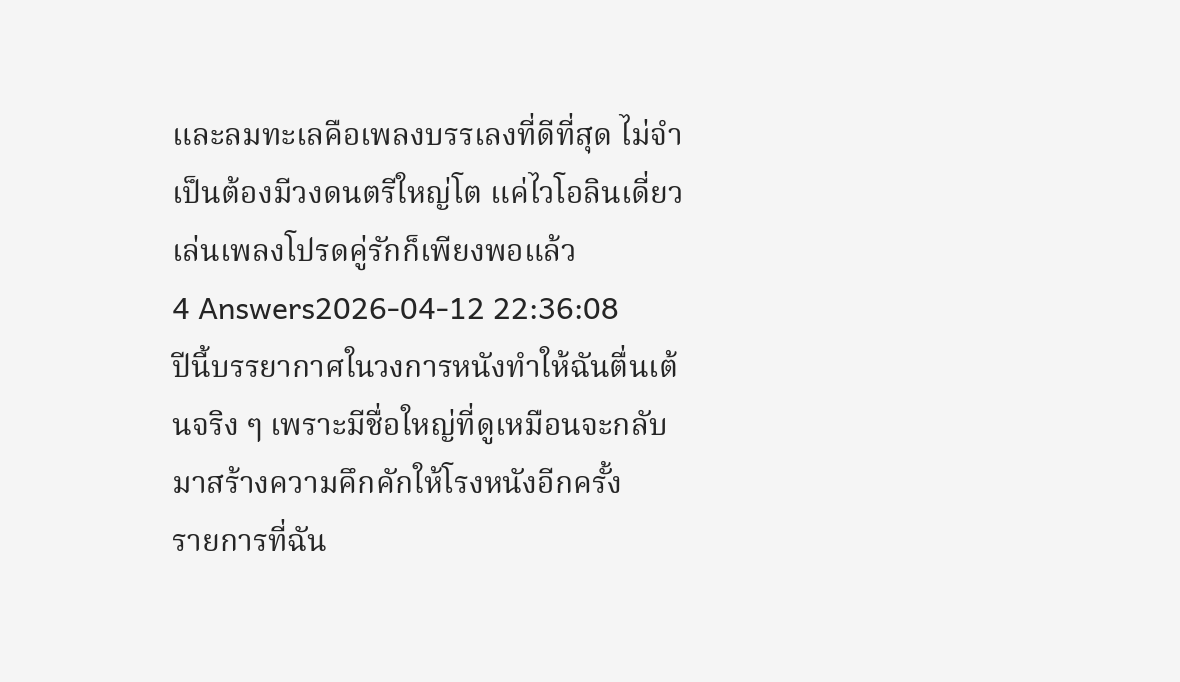และลมทะเลคือเพลงบรรเลงที่ดีที่สุด ไม่จำเป็นต้องมีวงดนตรีใหญ่โต แค่ไวโอลินเดี่ยวเล่นเพลงโปรดคู่รักก็เพียงพอแล้ว
4 Answers2026-04-12 22:36:08
ปีนี้บรรยากาศในวงการหนังทำให้ฉันตื่นเต้นจริง ๆ เพราะมีชื่อใหญ่ที่ดูเหมือนจะกลับมาสร้างความคึกคักให้โรงหนังอีกครั้ง
รายการที่ฉัน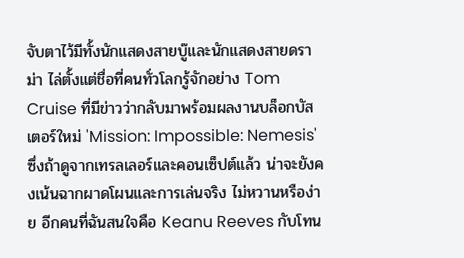จับตาไว้มีทั้งนักแสดงสายบู๊และนักแสดงสายดราม่า ไล่ตั้งแต่ชื่อที่คนทั่วโลกรู้จักอย่าง Tom Cruise ที่มีข่าวว่ากลับมาพร้อมผลงานบล็อกบัสเตอร์ใหม่ 'Mission: Impossible: Nemesis' ซึ่งถ้าดูจากเทรลเลอร์และคอนเซ็ปต์แล้ว น่าจะยังคงเน้นฉากผาดโผนและการเล่นจริง ไม่หวานหรือง่าย อีกคนที่ฉันสนใจคือ Keanu Reeves กับโทน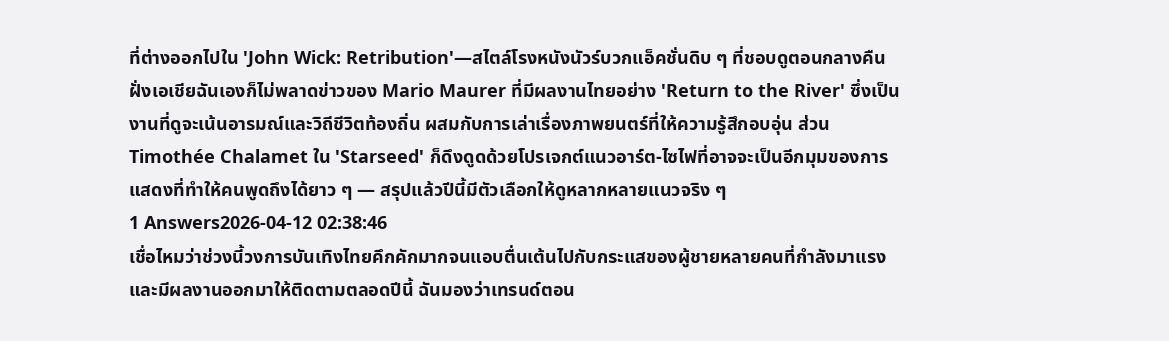ที่ต่างออกไปใน 'John Wick: Retribution'—สไตล์โรงหนังนัวร์บวกแอ็คชั่นดิบ ๆ ที่ชอบดูตอนกลางคืน
ฝั่งเอเชียฉันเองก็ไม่พลาดข่าวของ Mario Maurer ที่มีผลงานไทยอย่าง 'Return to the River' ซึ่งเป็นงานที่ดูจะเน้นอารมณ์และวิถีชีวิตท้องถิ่น ผสมกับการเล่าเรื่องภาพยนตร์ที่ให้ความรู้สึกอบอุ่น ส่วน Timothée Chalamet ใน 'Starseed' ก็ดึงดูดด้วยโปรเจกต์แนวอาร์ต-ไซไฟที่อาจจะเป็นอีกมุมของการแสดงที่ทำให้คนพูดถึงได้ยาว ๆ — สรุปแล้วปีนี้มีตัวเลือกให้ดูหลากหลายแนวจริง ๆ
1 Answers2026-04-12 02:38:46
เชื่อไหมว่าช่วงนี้วงการบันเทิงไทยคึกคักมากจนแอบตื่นเต้นไปกับกระแสของผู้ชายหลายคนที่กำลังมาแรงและมีผลงานออกมาให้ติดตามตลอดปีนี้ ฉันมองว่าเทรนด์ตอน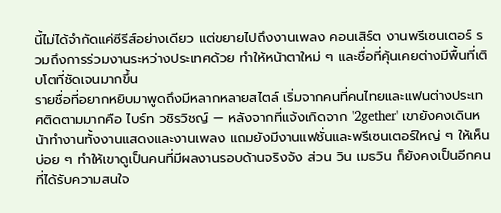นี้ไม่ได้จำกัดแค่ซีรีส์อย่างเดียว แต่ขยายไปถึงงานเพลง คอนเสิร์ต งานพรีเซนเตอร์ รวมถึงการร่วมงานระหว่างประเทศด้วย ทำให้หน้าตาใหม่ ๆ และชื่อที่คุ้นเคยต่างมีพื้นที่เติบโตที่ชัดเจนมากขึ้น
รายชื่อที่อยากหยิบมาพูดถึงมีหลากหลายสไตล์ เริ่มจากคนที่คนไทยและแฟนต่างประเทศติดตามมากคือ ไบร์ท วชิรวิชญ์ — หลังจากที่แจ้งเกิดจาก '2gether' เขายังคงเดินหน้าทำงานทั้งงานแสดงและงานเพลง แถมยังมีงานแฟชั่นและพรีเซนเตอร์ใหญ่ ๆ ให้เห็นบ่อย ๆ ทำให้เขาดูเป็นคนที่มีผลงานรอบด้านจริงจัง ส่วน วิน เมธวิน ก็ยังคงเป็นอีกคนที่ได้รับความสนใจ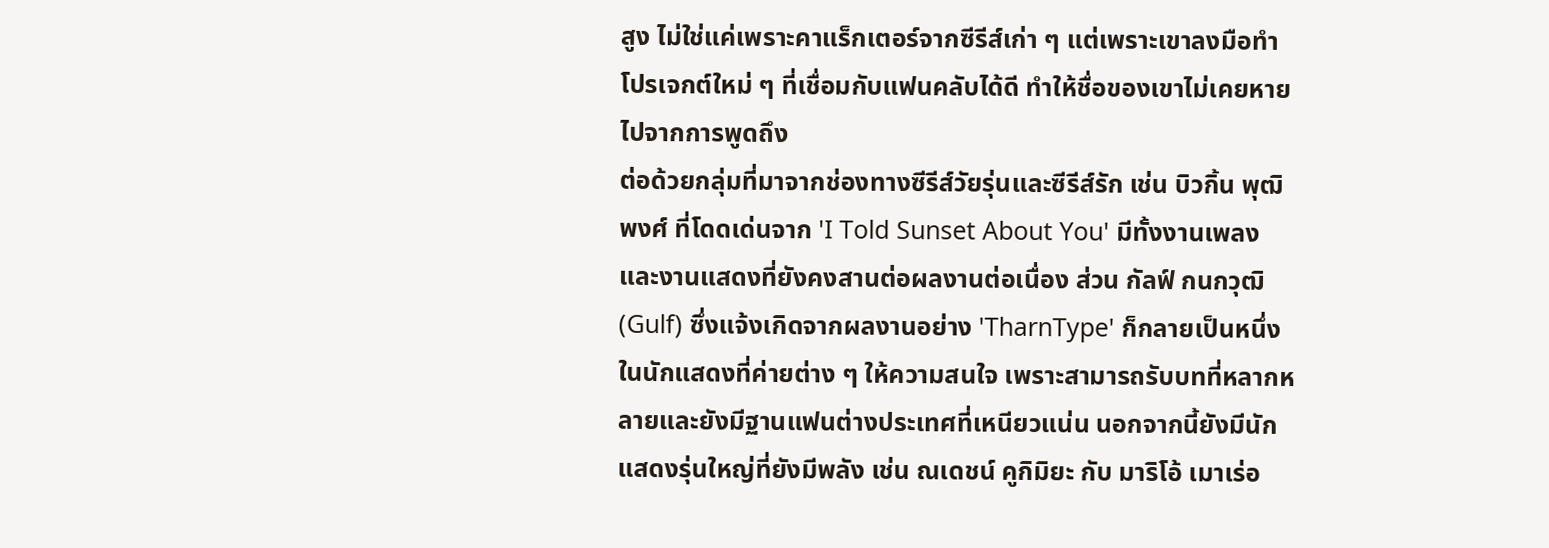สูง ไม่ใช่แค่เพราะคาแร็กเตอร์จากซีรีส์เก่า ๆ แต่เพราะเขาลงมือทำโปรเจกต์ใหม่ ๆ ที่เชื่อมกับแฟนคลับได้ดี ทำให้ชื่อของเขาไม่เคยหายไปจากการพูดถึง
ต่อด้วยกลุ่มที่มาจากช่องทางซีรีส์วัยรุ่นและซีรีส์รัก เช่น บิวกิ้น พุฒิพงศ์ ที่โดดเด่นจาก 'I Told Sunset About You' มีทั้งงานเพลงและงานแสดงที่ยังคงสานต่อผลงานต่อเนื่อง ส่วน กัลฟ์ กนกวุฒิ (Gulf) ซึ่งแจ้งเกิดจากผลงานอย่าง 'TharnType' ก็กลายเป็นหนึ่งในนักแสดงที่ค่ายต่าง ๆ ให้ความสนใจ เพราะสามารถรับบทที่หลากหลายและยังมีฐานแฟนต่างประเทศที่เหนียวแน่น นอกจากนี้ยังมีนักแสดงรุ่นใหญ่ที่ยังมีพลัง เช่น ณเดชน์ คูกิมิยะ กับ มาริโอ้ เมาเร่อ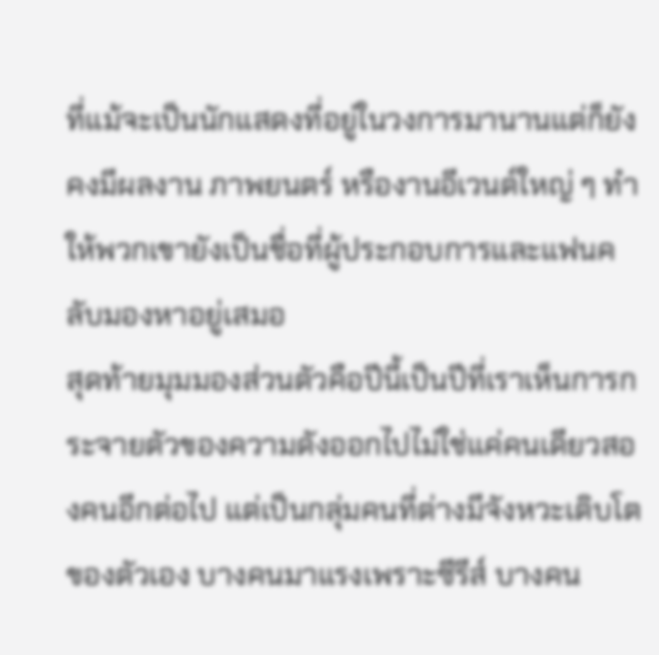ที่แม้จะเป็นนักแสดงที่อยู่ในวงการมานานแต่ก็ยังคงมีผลงาน ภาพยนตร์ หรืองานอีเวนต์ใหญ่ ๆ ทำให้พวกเขายังเป็นชื่อที่ผู้ประกอบการและแฟนคลับมองหาอยู่เสมอ
สุดท้ายมุมมองส่วนตัวคือปีนี้เป็นปีที่เราเห็นการกระจายตัวของความดังออกไปไม่ใช่แค่คนเดียวสองคนอีกต่อไป แต่เป็นกลุ่มคนที่ต่างมีจังหวะเติบโตของตัวเอง บางคนมาแรงเพราะซีรีส์ บางคน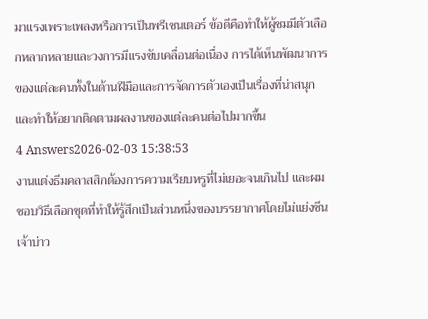มาแรงเพราะเพลงหรือการเป็นพรีเซนเตอร์ ข้อดีคือทำให้ผู้ชมมีตัวเลือกหลากหลายและวงการมีแรงขับเคลื่อนต่อเนื่อง การได้เห็นพัฒนาการของแต่ละคนทั้งในด้านฝีมือและการจัดการตัวเองเป็นเรื่องที่น่าสนุกและทำให้อยากติดตามผลงานของแต่ละคนต่อไปมากขึ้น
4 Answers2026-02-03 15:38:53
งานแต่งธีมคลาสสิกต้องการความเรียบหรูที่ไม่เยอะจนเกินไป และผมชอบวิธีเลือกชุดที่ทำให้รู้สึกเป็นส่วนหนึ่งของบรรยากาศโดยไม่แย่งซีนเจ้าบ่าว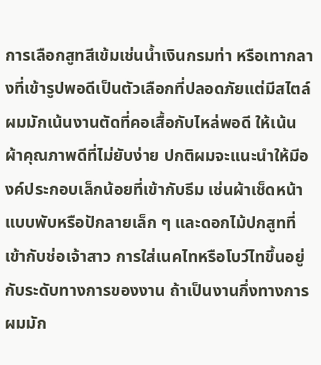การเลือกสูทสีเข้มเช่นน้ำเงินกรมท่า หรือเทากลางที่เข้ารูปพอดีเป็นตัวเลือกที่ปลอดภัยแต่มีสไตล์ ผมมักเน้นงานตัดที่คอเสื้อกับไหล่พอดี ให้เน้นผ้าคุณภาพดีที่ไม่ยับง่าย ปกติผมจะแนะนำให้มีองค์ประกอบเล็กน้อยที่เข้ากับธีม เช่นผ้าเช็ดหน้าแบบพับหรือปักลายเล็ก ๆ และดอกไม้ปกสูทที่เข้ากับช่อเจ้าสาว การใส่เนคไทหรือโบว์ไทขึ้นอยู่กับระดับทางการของงาน ถ้าเป็นงานกึ่งทางการ ผมมัก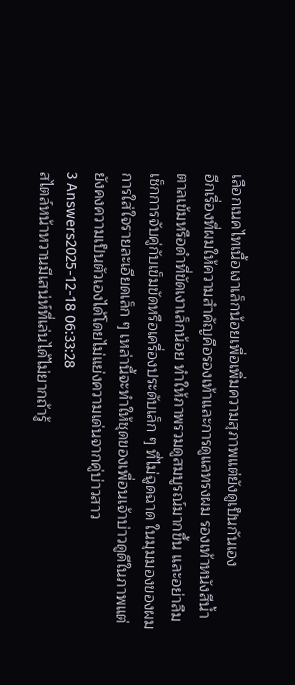เลือกเนคไทเนื้อเงาเล็กน้อยเพื่อเพิ่มความสุภาพแต่ยังดูเป็นกันเอง
อีกเรื่องที่ผมให้ความสำคัญคือรองเท้าและการดูแลทรงผม รองเท้าหนังสีน้ำตาลเข้มหรือดำที่ขัดเงาเล็กน้อย ทำให้ภาพรวมดูสมบูรณ์มากขึ้น และอย่าลืมเช็กการจับคู่กับเข็มขัดหรือเครื่องประดับเล็ก ๆ ที่ไม่ฉูดฉาด ในมุมมองของผม การใส่ใจรายละเอียดเล็ก ๆ เหล่านี้จะทำให้ชุดของเพื่อนเจ้าบ่าวดูดีในภาพแต่ยังคงความเป็นตัวเองได้โดยไม่แย่งความเด่นจากคู่บ่าวสาว
3 Answers2025-12-18 06:33:28
สไตล์หน้าหวานมีเสน่ห์ที่เล่นได้ไม่ยากถ้ารู้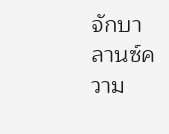จักบาลานซ์ความ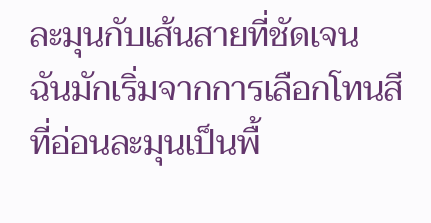ละมุนกับเส้นสายที่ชัดเจน
ฉันมักเริ่มจากการเลือกโทนสีที่อ่อนละมุนเป็นพื้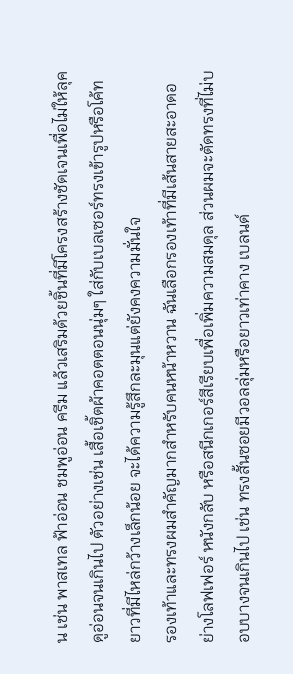น เช่น พาสเทล ฟ้าอ่อน ชมพูอ่อน ครีม แล้วเสริมด้วยชิ้นที่มีโครงสร้างชัดเจนเพื่อไม่ให้ลุคดูอ่อนจนเกินไป ตัวอย่างเช่น เสื้อเชิ้ตผ้าคอตตอนนุ่มๆ ใส่กับเบลเซอร์ทรงเข้ารูปหรือโค้ทยาวที่มีไหล่กว้างเล็กน้อย จะได้ความรู้สึกละมุนแต่ยังคงความมั่นใจ
รองเท้าและทรงผมสำคัญมากสำหรับคนหน้าหวาน ฉันเลือกรองเท้าที่มีเส้นสายสะอาดอย่างโลฟเฟอร์ หนังกลับ หรือสนีกเกอร์สีเรียบเพื่อเพิ่มความสมดุล ส่วนผมจะตัดทรงที่ไม่บอบบางจนเกินไป เช่น ทรงสั้นซอยมีวอลลุ่มหรือยาวเท่าคาง เบลนด์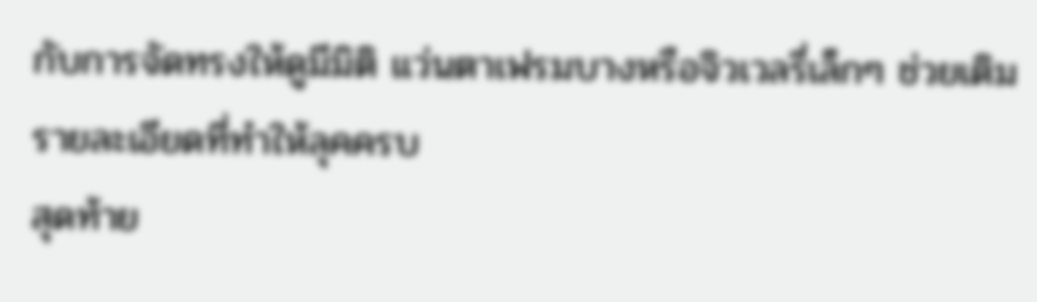กับการจัดทรงให้ดูมีมิติ แว่นตาเฟรมบางหรือจิวเวลรี่เล็กๆ ช่วยเติมรายละเอียดที่ทำให้ลุคครบ
สุดท้าย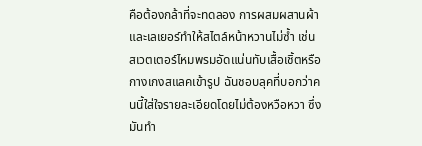คือต้องกล้าที่จะทดลอง การผสมผสานผ้าและเลเยอร์ทำให้สไตล์หน้าหวานไม่ซ้ำ เช่น สเวตเตอร์ไหมพรมอัดแน่นทับเสื้อเชิ้ตหรือกางเกงสแลคเข้ารูป ฉันชอบลุคที่บอกว่าคนนี้ใส่ใจรายละเอียดโดยไม่ต้องหวือหวา ซึ่งมันทำ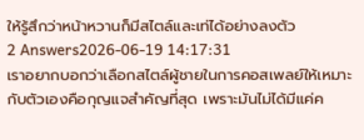ให้รู้สึกว่าหน้าหวานก็มีสไตล์และเท่ได้อย่างลงตัว
2 Answers2026-06-19 14:17:31
เราอยากบอกว่าเลือกสไตล์ผู้ชายในการคอสเพลย์ให้เหมาะกับตัวเองคือกุญแจสำคัญที่สุด เพราะมันไม่ได้มีแค่ค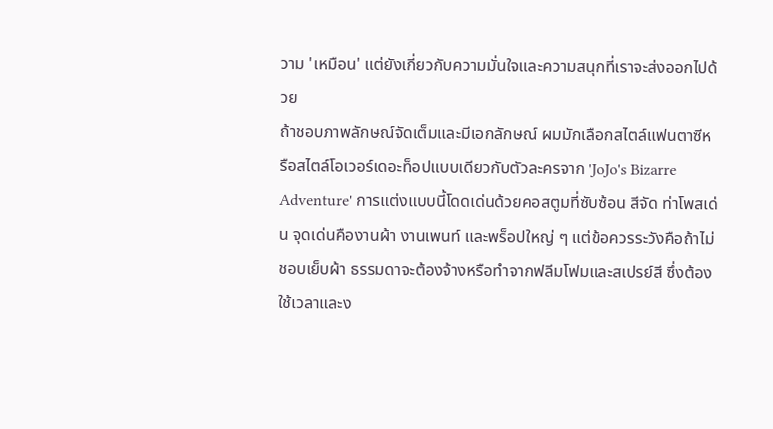วาม 'เหมือน' แต่ยังเกี่ยวกับความมั่นใจและความสนุกที่เราจะส่งออกไปด้วย
ถ้าชอบภาพลักษณ์จัดเต็มและมีเอกลักษณ์ ผมมักเลือกสไตล์แฟนตาซีหรือสไตล์โอเวอร์เดอะท็อปแบบเดียวกับตัวละครจาก 'JoJo's Bizarre Adventure' การแต่งแบบนี้โดดเด่นด้วยคอสตูมที่ซับซ้อน สีจัด ท่าโพสเด่น จุดเด่นคืองานผ้า งานเพนท์ และพร็อปใหญ่ ๆ แต่ข้อควรระวังคือถ้าไม่ชอบเย็บผ้า ธรรมดาจะต้องจ้างหรือทำจากฟลีมโฟมและสเปรย์สี ซึ่งต้องใช้เวลาและง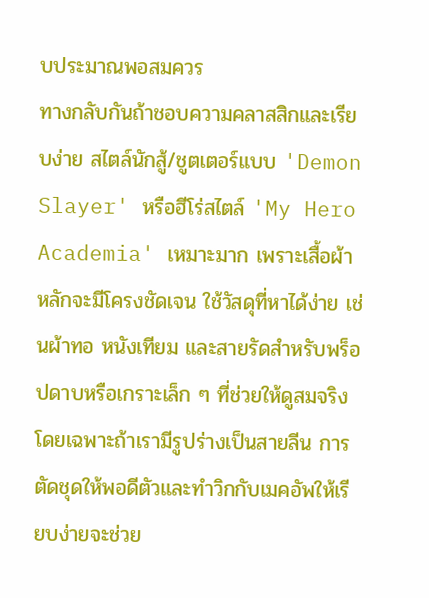บประมาณพอสมควร
ทางกลับกันถ้าชอบความคลาสสิกและเรียบง่าย สไตล์นักสู้/ชูตเตอร์แบบ 'Demon Slayer' หรือฮีโร่สไตล์ 'My Hero Academia' เหมาะมาก เพราะเสื้อผ้าหลักจะมีโครงชัดเจน ใช้วัสดุที่หาได้ง่าย เช่นผ้าทอ หนังเทียม และสายรัดสำหรับพร็อปดาบหรือเกราะเล็ก ๆ ที่ช่วยให้ดูสมจริง โดยเฉพาะถ้าเรามีรูปร่างเป็นสายลีน การตัดชุดให้พอดีตัวและทำวิกกับเมคอัพให้เรียบง่ายจะช่วย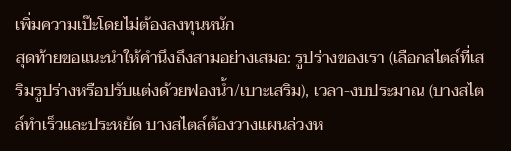เพิ่มความเป๊ะโดยไม่ต้องลงทุนหนัก
สุดท้ายขอแนะนำให้คำนึงถึงสามอย่างเสมอ: รูปร่างของเรา (เลือกสไตล์ที่เสริมรูปร่างหรือปรับแต่งด้วยฟองน้ำ/เบาะเสริม), เวลา-งบประมาณ (บางสไตล์ทำเร็วและประหยัด บางสไตล์ต้องวางแผนล่วงห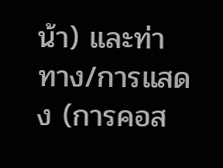น้า) และท่าทาง/การแสดง (การคอส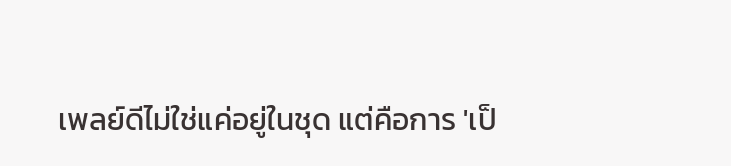เพลย์ดีไม่ใช่แค่อยู่ในชุด แต่คือการ 'เป็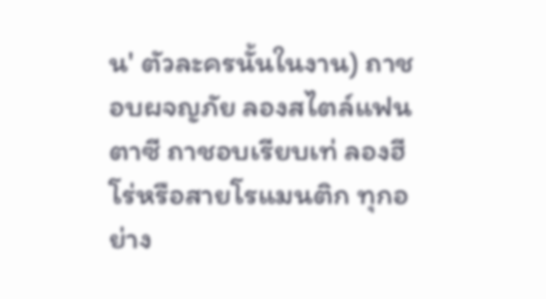น' ตัวละครนั้นในงาน) ถาชอบผจญภัย ลองสไตล์แฟนตาซี ถาชอบเรียบเท่ ลองฮีโร่หรือสายโรแมนติก ทุกอย่าง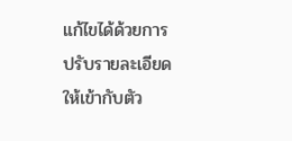แก้ไขได้ด้วยการปรับรายละเอียดให้เข้ากับตัว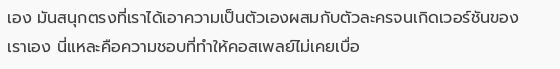เอง มันสนุกตรงที่เราได้เอาความเป็นตัวเองผสมกับตัวละครจนเกิดเวอร์ชันของเราเอง นี่แหละคือความชอบที่ทำให้คอสเพลย์ไม่เคยเบื่อ